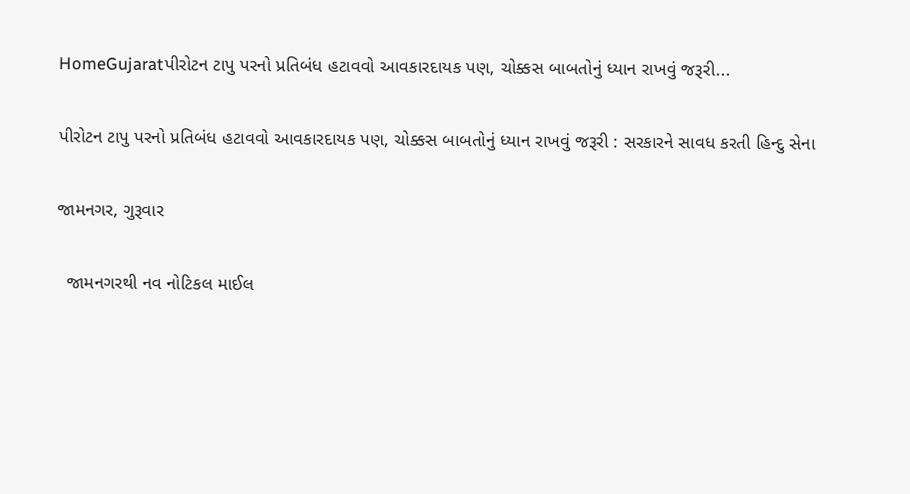HomeGujaratપીરોટન ટાપુ પરનો પ્રતિબંધ હટાવવો આવકારદાયક પણ, ચોક્કસ બાબતોનું ધ્યાન રાખવું જરૂરી...

પીરોટન ટાપુ પરનો પ્રતિબંધ હટાવવો આવકારદાયક પણ, ચોક્કસ બાબતોનું ધ્યાન રાખવું જરૂરી : સરકારને સાવધ કરતી હિન્દુ સેના

જામનગર, ગુરૂવાર

  જામનગરથી નવ નોટિકલ માઈલ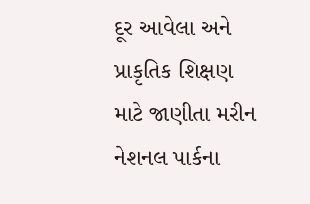દૂર આવેલા અને પ્રાકૃતિક શિક્ષણ માટે જાણીતા મરીન નેશનલ પાર્કના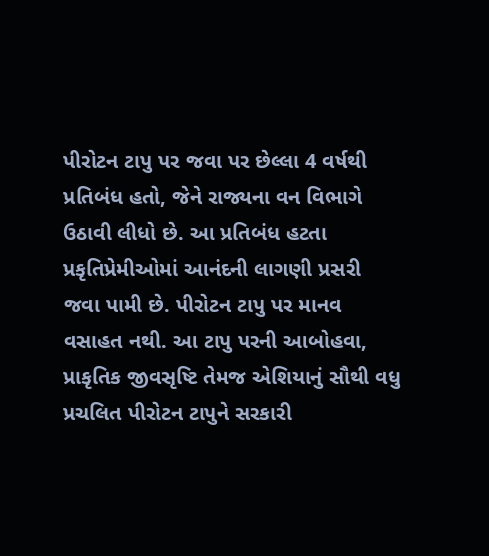પીરોટન ટાપુ પર જવા પર છેલ્લા 4 વર્ષથી પ્રતિબંધ હતો, જેને રાજ્યના વન વિભાગે ઉઠાવી લીધો છે. આ પ્રતિબંધ હટતા પ્રકૃતિપ્રેમીઓમાં આનંદની લાગણી પ્રસરી જવા પામી છે. પીરોટન ટાપુ પર માનવ વસાહત નથી. આ ટાપુ પરની આબોહવા, પ્રાકૃતિક જીવસૃષ્ટિ તેમજ એશિયાનું સૌથી વધુ પ્રચલિત પીરોટન ટાપુને સરકારી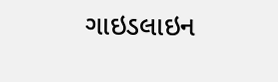ગાઇડલાઇન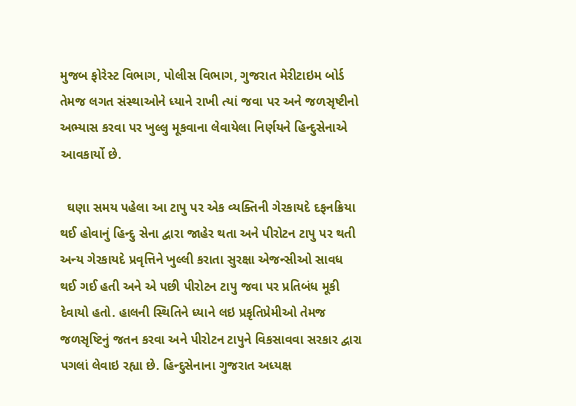મુજબ ફોરેસ્ટ વિભાગ, પોલીસ વિભાગ, ગુજરાત મેરીટાઇમ બોર્ડ તેમજ લગત સંસ્થાઓને ધ્યાને રાખી ત્યાં જવા પર અને જળસૃષ્ટીનો અભ્યાસ કરવા પર ખુલ્લુ મૂકવાના લેવાયેલા નિર્ણયને હિન્દુસેનાએ આવકાર્યો છે.

  ઘણા સમય પહેલા આ ટાપુ પર એક વ્યક્તિની ગેરકાયદે દફનક્રિયા થઈ હોવાનું હિન્દુ સેના દ્વારા જાહેર થતા અને પીરોટન ટાપુ પર થતી અન્ય ગેરકાયદે પ્રવૃત્તિને ખુલ્લી કરાતા સુરક્ષા એજન્સીઓ સાવધ થઈ ગઈ હતી અને એ પછી પીરોટન ટાપુ જવા પર પ્રતિબંધ મૂકી દેવાયો હતો. હાલની સ્થિતિને ધ્યાને લઇ પ્રકૃતિપ્રેમીઓ તેમજ જળસૃષ્ટિનું જતન કરવા અને પીરોટન ટાપુને વિકસાવવા સરકાર દ્વારા પગલાં લેવાઇ રહ્યા છે. હિન્દુસેનાના ગુજરાત અધ્યક્ષ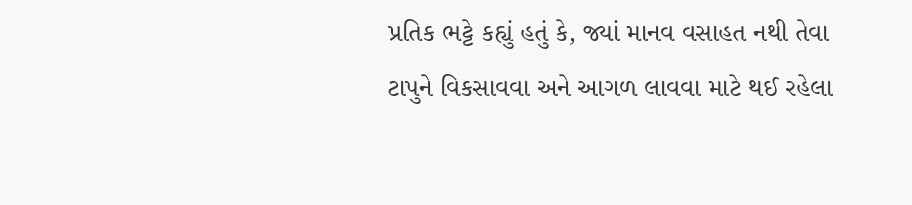પ્રતિક ભટ્ટે કહ્યું હતું કે, જ્યાં માનવ વસાહત નથી તેવા ટાપુને વિકસાવવા અને આગળ લાવવા માટે થઈ રહેલા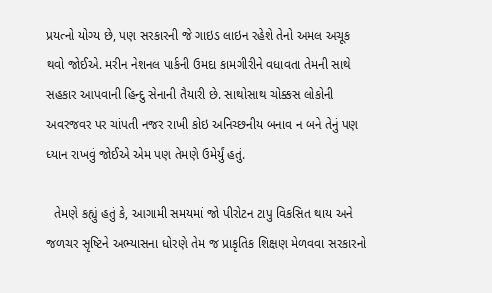પ્રયત્નો યોગ્ય છે, પણ સરકારની જે ગાઇડ લાઇન રહેશે તેનો અમલ અચૂક થવો જોઈએ. મરીન નેશનલ પાર્કની ઉમદા કામગીરીને વધાવતા તેમની સાથે સહકાર આપવાની હિન્દુ સેનાની તૈયારી છે. સાથોસાથ ચોક્કસ લોકોની અવરજવર પર ચાંપતી નજર રાખી કોઇ અનિચ્છનીય બનાવ ન બને તેનું પણ ધ્યાન રાખવું જોઈએ એમ પણ તેમણે ઉમેર્યું હતું.

  તેમણે કહ્યું હતું કે, આગામી સમયમાં જો પીરોટન ટાપુ વિકસિત થાય અને જળચર સૃષ્ટિને અભ્યાસના ધોરણે તેમ જ પ્રાકૃતિક શિક્ષણ મેળવવા સરકારનો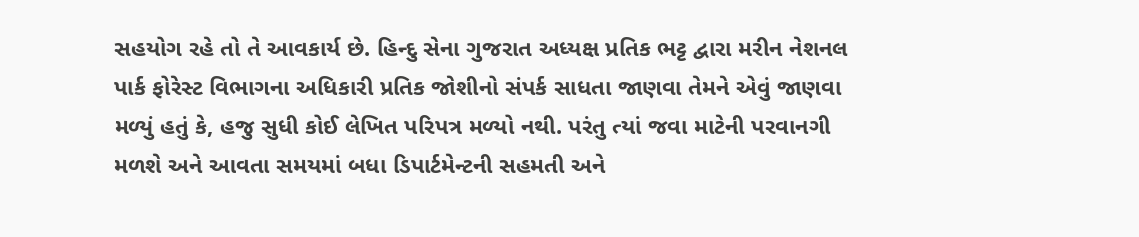સહયોગ રહે તો તે આવકાર્ય છે. હિન્દુ સેના ગુજરાત અધ્યક્ષ પ્રતિક ભટ્ટ દ્વારા મરીન નેશનલ પાર્ક ફોરેસ્ટ વિભાગના અધિકારી પ્રતિક જોશીનો સંપર્ક સાધતા જાણવા તેમને એવું જાણવા મળ્યું હતું કે, હજુ સુધી કોઈ લેખિત પરિપત્ર મળ્યો નથી. પરંતુ ત્યાં જવા માટેની પરવાનગી મળશે અને આવતા સમયમાં બધા ડિપાર્ટમેન્ટની સહમતી અને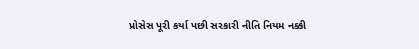પ્રોસેસ પૂરી કર્યા પછી સરકારી નીતિ નિયમ નક્કી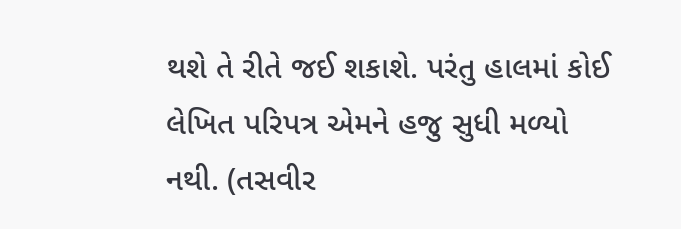થશે તે રીતે જઈ શકાશે. પરંતુ હાલમાં કોઈ લેખિત પરિપત્ર એમને હજુ સુધી મળ્યો નથી. (તસવીર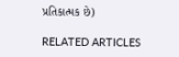પ્રતિકાત્મક છે)

RELATED ARTICLES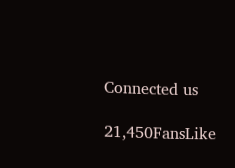Connected us

21,450FansLike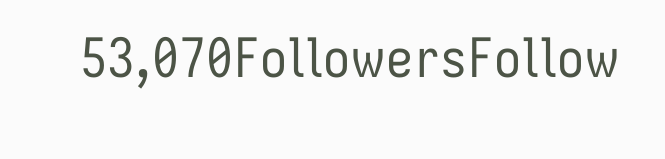53,070FollowersFollow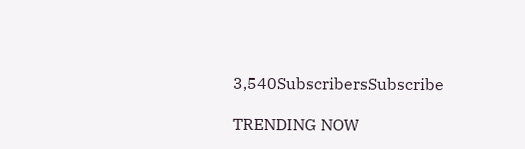3,540SubscribersSubscribe

TRENDING NOW